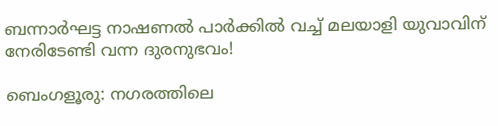ബന്നാർഘട്ട നാഷണൽ പാർക്കിൽ വച്ച് മലയാളി യുവാവിന് നേരിടേണ്ടി വന്ന ദുരനുഭവം!

ബെംഗളൂരു: നഗരത്തിലെ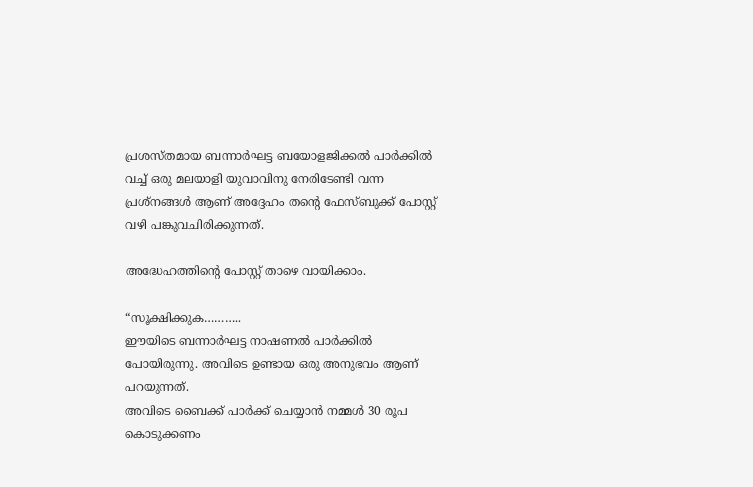പ്രശസ്തമായ ബന്നാർഘട്ട ബയോളജിക്കല്‍ പാര്‍ക്കില്‍ വച്ച് ഒരു മലയാളി യുവാവിനു നേരിടേണ്ടി വന്ന പ്രശ്നങ്ങള്‍ ആണ് അദ്ദേഹം തന്റെ ഫേസ്ബുക്ക്‌ പോസ്റ്റ്‌ വഴി പങ്കുവചിരിക്കുന്നത്.

അദ്ധേഹത്തിന്റെ പോസ്റ്റ്‌ താഴെ വായിക്കാം.

“സൂക്ഷിക്കുക………..
ഈയിടെ ബന്നാർഘട്ട നാഷണൽ പാർക്കിൽ പോയിരുന്നു. അവിടെ ഉണ്ടായ ഒരു അനുഭവം ആണ് പറയുന്നത്.
അവിടെ ബൈക്ക് പാർക്ക്‌ ചെയ്യാൻ നമ്മൾ 30 രൂപ കൊടുക്കണം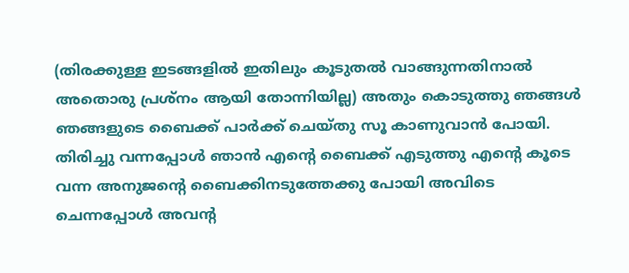(തിരക്കുള്ള ഇടങ്ങളിൽ ഇതിലും കൂടുതൽ വാങ്ങുന്നതിനാൽ അതൊരു പ്രശ്നം ആയി തോന്നിയില്ല) അതും കൊടുത്തു ഞങ്ങൾ ഞങ്ങളുടെ ബൈക്ക് പാർക്ക്‌ ചെയ്തു സൂ കാണുവാൻ പോയി. തിരിച്ചു വന്നപ്പോൾ ഞാൻ എന്റെ ബൈക്ക് എടുത്തു എന്റെ കൂടെ വന്ന അനുജന്റെ ബൈക്കിനടുത്തേക്കു പോയി അവിടെ ചെന്നപ്പോൾ അവന്റ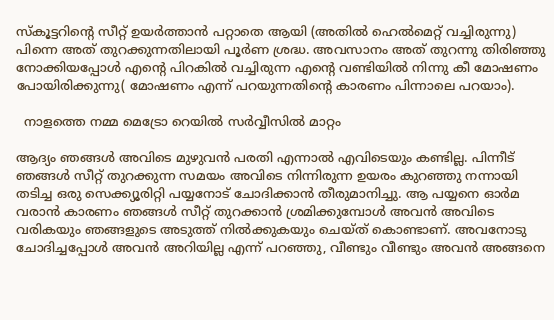സ്കൂട്ടറിന്റെ സീറ്റ്‌ ഉയർത്താൻ പറ്റാതെ ആയി (അതിൽ ഹെൽമെറ്റ്‌ വച്ചിരുന്നു) പിന്നെ അത് തുറക്കുന്നതിലായി പൂർണ ശ്രദ്ധ. അവസാനം അത് തുറന്നു തിരിഞ്ഞു നോക്കിയപ്പോൾ എന്റെ പിറകിൽ വച്ചിരുന്ന എന്റെ വണ്ടിയിൽ നിന്നു കീ മോഷണം പോയിരിക്കുന്നു( മോഷണം എന്ന് പറയുന്നതിന്റെ കാരണം പിന്നാലെ പറയാം).

  നാളത്തെ നമ്മ മെട്രോ റെയിൽ സർവ്വീസിൽ മാറ്റം

ആദ്യം ഞങ്ങൾ അവിടെ മുഴുവൻ പരതി എന്നാൽ എവിടെയും കണ്ടില്ല. പിന്നീട് ഞങ്ങൾ സീറ്റ്‌ തുറക്കുന്ന സമയം അവിടെ നിന്നിരുന്ന ഉയരം കുറഞ്ഞു നന്നായി തടിച്ച ഒരു സെക്ക്യൂരിറ്റി പയ്യനോട് ചോദിക്കാൻ തീരുമാനിച്ചു. ആ പയ്യനെ ഓർമ വരാൻ കാരണം ഞങ്ങൾ സീറ്റ്‌ തുറക്കാൻ ശ്രമിക്കുമ്പോൾ അവൻ അവിടെ വരികയും ഞങ്ങളുടെ അടുത്ത് നിൽക്കുകയും ചെയ്ത് കൊണ്ടാണ്. അവനോടു ചോദിച്ചപ്പോൾ അവൻ അറിയില്ല എന്ന് പറഞ്ഞു, വീണ്ടും വീണ്ടും അവൻ അങ്ങനെ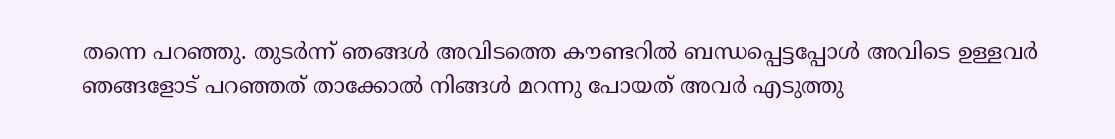തന്നെ പറഞ്ഞു. തുടർന്ന് ഞങ്ങൾ അവിടത്തെ കൗണ്ടറിൽ ബന്ധപ്പെട്ടപ്പോൾ അവിടെ ഉള്ളവർ ഞങ്ങളോട് പറഞ്ഞത് താക്കോൽ നിങ്ങൾ മറന്നു പോയത് അവർ എടുത്തു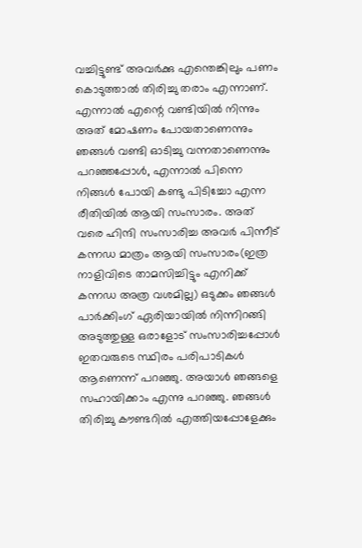വച്ചിട്ടുണ്ട് അവർക്കു എന്തെങ്കിലും പണം കൊടുത്താൽ തിരിച്ചു തരാം എന്നാണ്. എന്നാൽ എന്റെ വണ്ടിയിൽ നിന്നും അത് മോഷണം പോയതാണെന്നും ഞങ്ങൾ വണ്ടി ഓടിച്ചു വന്നതാണെന്നും പറഞ്ഞപ്പോൾ, എന്നാൽ പിന്നെ നിങ്ങൾ പോയി കണ്ടു പിടിച്ചോ എന്ന രീതിയിൽ ആയി സംസാരം. അത് വരെ ഹിന്ദി സംസാരിച്ച അവർ പിന്നീട് കന്നഡ മാത്രം ആയി സംസാരം(ഇത്ര നാളിവിടെ താമസിച്ചിട്ടും എനിക്ക് കന്നഡ അത്ര വശമില്ല) ഒടുക്കം ഞങ്ങൾ പാർക്കിംഗ് ഏരിയായിൽ നിന്നിറങ്ങി അടുത്തുള്ള ഒരാളോട് സംസാരിച്ചപ്പോൾ ഇതവരുടെ സ്ഥിരം പരിപാടികൾ ആണെന്ന് പറഞ്ഞു. അയാൾ ഞങ്ങളെ സഹായിക്കാം എന്നു പറഞ്ഞു. ഞങ്ങൾ തിരിച്ചു കൗണ്ടറിൽ എത്തിയപ്പോളേക്കും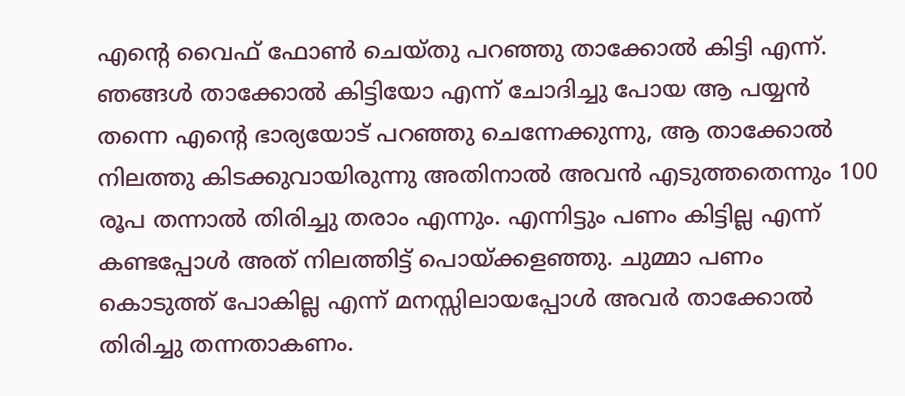എന്റെ വൈഫ്‌ ഫോൺ ചെയ്തു പറഞ്ഞു താക്കോൽ കിട്ടി എന്ന്. ഞങ്ങൾ താക്കോൽ കിട്ടിയോ എന്ന് ചോദിച്ചു പോയ ആ പയ്യൻ തന്നെ എന്റെ ഭാര്യയോട് പറഞ്ഞു ചെന്നേക്കുന്നു, ആ താക്കോൽ നിലത്തു കിടക്കുവായിരുന്നു അതിനാൽ അവൻ എടുത്തതെന്നും 100 രൂപ തന്നാൽ തിരിച്ചു തരാം എന്നും. എന്നിട്ടും പണം കിട്ടില്ല എന്ന് കണ്ടപ്പോൾ അത് നിലത്തിട്ട് പൊയ്ക്കളഞ്ഞു. ചുമ്മാ പണം കൊടുത്ത് പോകില്ല എന്ന് മനസ്സിലായപ്പോൾ അവർ താക്കോൽ തിരിച്ചു തന്നതാകണം.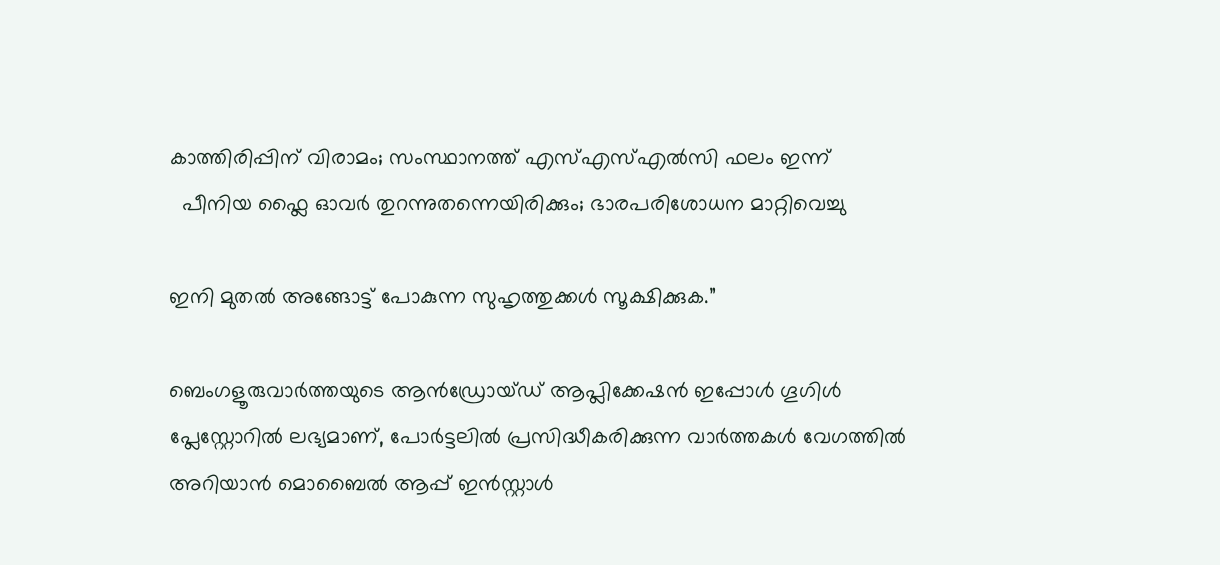കാത്തിരിപ്പിന് വിരാമം; സംസ്ഥാനത്ത് എസ്എസ്എൽസി ഫലം ഇന്ന്
  പീനിയ ഫ്ലൈ ഓവർ തുറന്നുതന്നെയിരിക്കും; ഭാരപരിശോധന മാറ്റിവെച്ചു

ഇനി മുതൽ അങ്ങോട്ട്‌ പോകുന്ന സുഹൃത്തുക്കൾ സൂക്ഷിക്കുക.”

ബെംഗളൂരുവാർത്തയുടെ ആൻഡ്രോയ്ഡ് ആപ്ലിക്കേഷൻ ഇപ്പോൾ ഗൂഗിൾ പ്ലേസ്റ്റോറിൽ ലഭ്യമാണ്, പോർട്ടലിൽ പ്രസിദ്ധീകരിക്കുന്ന വാർത്തകൾ വേഗത്തിൽ അറിയാൻ മൊബൈൽ ആപ്പ് ഇൻസ്റ്റാൾ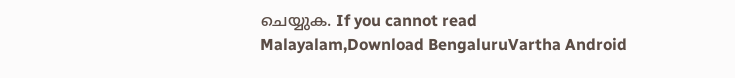ചെയ്യുക. If you cannot read Malayalam,Download BengaluruVartha Android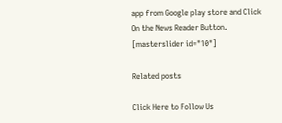app from Google play store and Click On the News Reader Button. [masterslider id="10"]

Related posts

Click Here to Follow Us